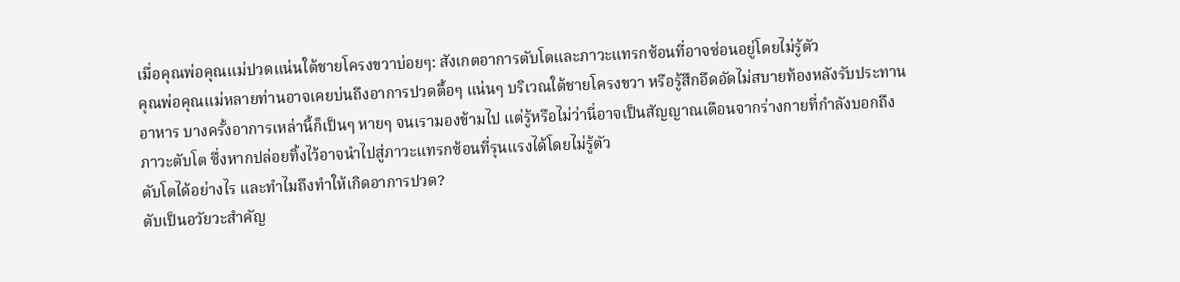เมื่อคุณพ่อคุณแม่ปวดแน่นใต้ชายโครงขวาบ่อยๆ: สังเกตอาการตับโตและภาวะแทรกซ้อนที่อาจซ่อนอยู่โดยไม่รู้ตัว
คุณพ่อคุณแม่หลายท่านอาจเคยบ่นถึงอาการปวดตื้อๆ แน่นๆ บริเวณใต้ชายโครงขวา หรือรู้สึกอึดอัดไม่สบายท้องหลังรับประทานอาหาร บางครั้งอาการเหล่านี้ก็เป็นๆ หายๆ จนเรามองข้ามไป แต่รู้หรือไม่ว่านี่อาจเป็นสัญญาณเตือนจากร่างกายที่กำลังบอกถึงภาวะตับโต ซึ่งหากปล่อยทิ้งไว้อาจนำไปสู่ภาวะแทรกซ้อนที่รุนแรงได้โดยไม่รู้ตัว
ตับโตได้อย่างไร และทำไมถึงทำให้เกิดอาการปวด?
ตับเป็นอวัยวะสำคัญ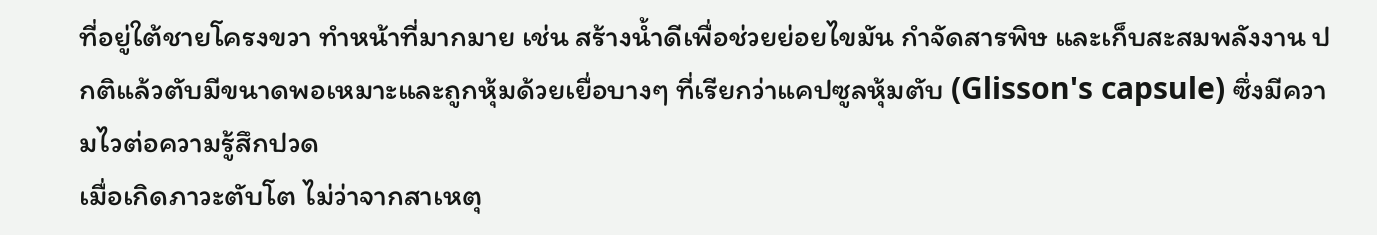ที่อยู่ใต้ชายโครงขวา ทำหน้าที่มากมาย เช่น สร้างน้ำดีเพื่อช่วยย่อยไขมัน กำจัดสารพิษ และเก็บสะสมพลังงาน ปกติแล้วตับมีขนาดพอเหมาะและถูกหุ้มด้วยเยื่อบางๆ ที่เรียกว่าแคปซูลหุ้มตับ (Glisson's capsule) ซึ่งมีความไวต่อความรู้สึกปวด
เมื่อเกิดภาวะตับโต ไม่ว่าจากสาเหตุ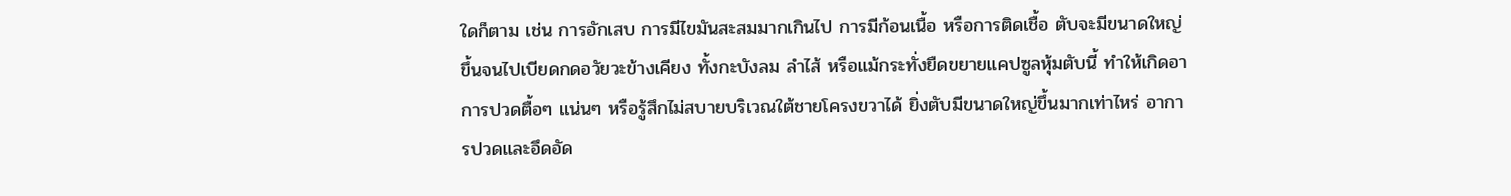ใดก็ตาม เช่น การอักเสบ การมีไขมันสะสมมากเกินไป การมีก้อนเนื้อ หรือการติดเชื้อ ตับจะมีขนาดใหญ่ขึ้นจนไปเบียดกดอวัยวะข้างเคียง ทั้งกะบังลม ลำไส้ หรือแม้กระทั่งยืดขยายแคปซูลหุ้มตับนี้ ทำให้เกิดอาการปวดตื้อๆ แน่นๆ หรือรู้สึกไม่สบายบริเวณใต้ชายโครงขวาได้ ยิ่งตับมีขนาดใหญ่ขึ้นมากเท่าไหร่ อาการปวดและอึดอัด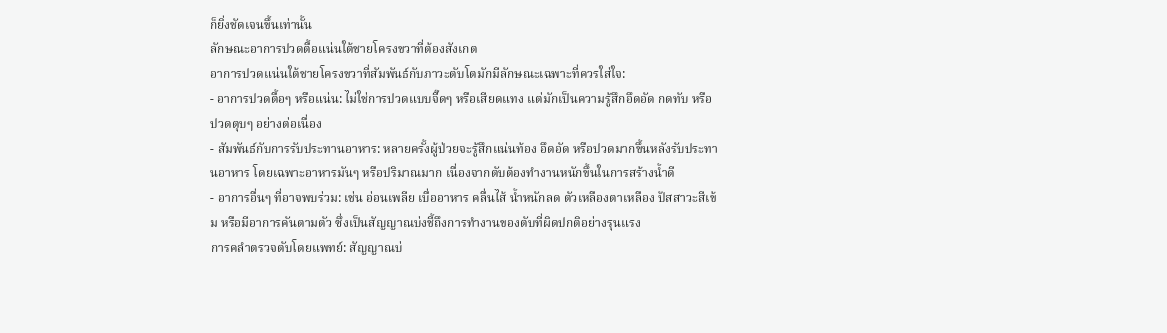ก็ยิ่งชัดเจนขึ้นเท่านั้น
ลักษณะอาการปวดตื้อแน่นใต้ชายโครงขวาที่ต้องสังเกต
อาการปวดแน่นใต้ชายโครงขวาที่สัมพันธ์กับภาวะตับโตมักมีลักษณะเฉพาะที่ควรใส่ใจ:
- อาการปวดตื้อๆ หรือแน่น: ไม่ใช่การปวดแบบจี๊ดๆ หรือเสียดแทง แต่มักเป็นความรู้สึกอึดอัด กดทับ หรือปวดตุบๆ อย่างต่อเนื่อง
- สัมพันธ์กับการรับประทานอาหาร: หลายครั้งผู้ป่วยจะรู้สึกแน่นท้อง อึดอัด หรือปวดมากขึ้นหลังรับประทานอาหาร โดยเฉพาะอาหารมันๆ หรือปริมาณมาก เนื่องจากตับต้องทำงานหนักขึ้นในการสร้างน้ำดี
- อาการอื่นๆ ที่อาจพบร่วม: เช่น อ่อนเพลีย เบื่ออาหาร คลื่นไส้ น้ำหนักลด ตัวเหลืองตาเหลือง ปัสสาวะสีเข้ม หรือมีอาการคันตามตัว ซึ่งเป็นสัญญาณบ่งชี้ถึงการทำงานของตับที่ผิดปกติอย่างรุนแรง
การคลำตรวจตับโดยแพทย์: สัญญาณบ่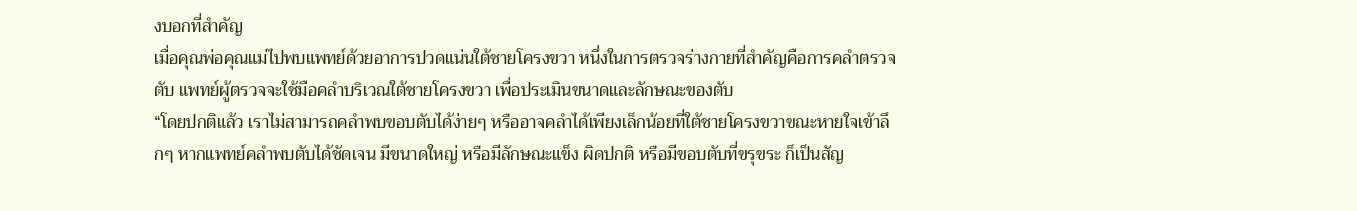งบอกที่สำคัญ
เมื่อคุณพ่อคุณแม่ไปพบแพทย์ด้วยอาการปวดแน่นใต้ชายโครงขวา หนึ่งในการตรวจร่างกายที่สำคัญคือการคลำตรวจตับ แพทย์ผู้ตรวจจะใช้มือคลำบริเวณใต้ชายโครงขวา เพื่อประเมินขนาดและลักษณะของตับ
“โดยปกติแล้ว เราไม่สามารถคลำพบขอบตับได้ง่ายๆ หรืออาจคลำได้เพียงเล็กน้อยที่ใต้ชายโครงขวาขณะหายใจเข้าลึกๆ หากแพทย์คลำพบตับได้ชัดเจน มีขนาดใหญ่ หรือมีลักษณะแข็ง ผิดปกติ หรือมีขอบตับที่ขรุขระ ก็เป็นสัญ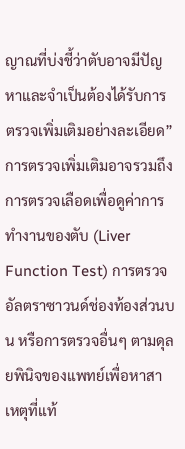ญาณที่บ่งชี้ว่าตับอาจมีปัญหาและจำเป็นต้องได้รับการตรวจเพิ่มเติมอย่างละเอียด”
การตรวจเพิ่มเติมอาจรวมถึงการตรวจเลือดเพื่อดูค่าการทำงานของตับ (Liver Function Test) การตรวจอัลตราซาวนด์ช่องท้องส่วนบน หรือการตรวจอื่นๆ ตามดุลยพินิจของแพทย์เพื่อหาสาเหตุที่แท้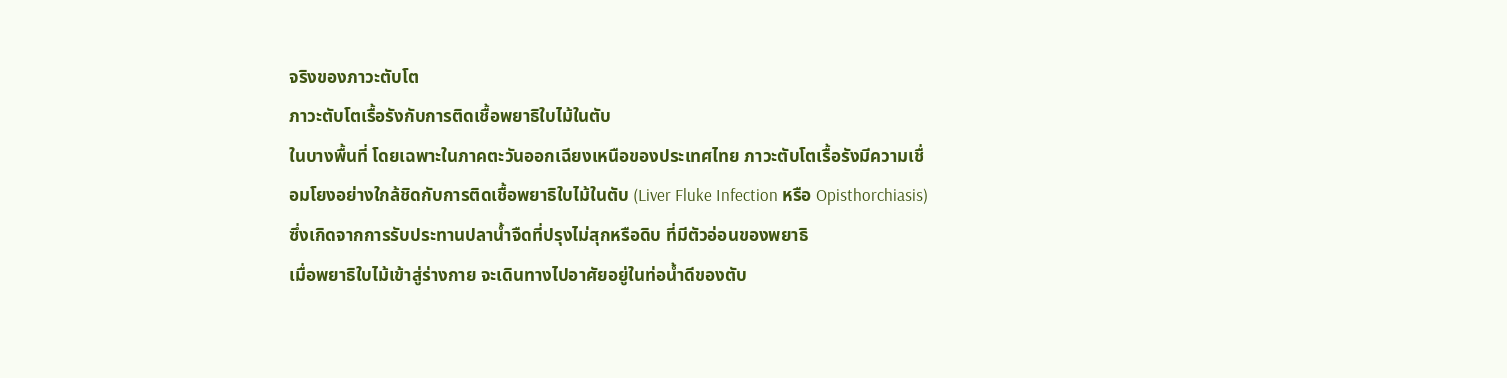จริงของภาวะตับโต
ภาวะตับโตเรื้อรังกับการติดเชื้อพยาธิใบไม้ในตับ
ในบางพื้นที่ โดยเฉพาะในภาคตะวันออกเฉียงเหนือของประเทศไทย ภาวะตับโตเรื้อรังมีความเชื่อมโยงอย่างใกล้ชิดกับการติดเชื้อพยาธิใบไม้ในตับ (Liver Fluke Infection หรือ Opisthorchiasis) ซึ่งเกิดจากการรับประทานปลาน้ำจืดที่ปรุงไม่สุกหรือดิบ ที่มีตัวอ่อนของพยาธิ
เมื่อพยาธิใบไม้เข้าสู่ร่างกาย จะเดินทางไปอาศัยอยู่ในท่อน้ำดีของตับ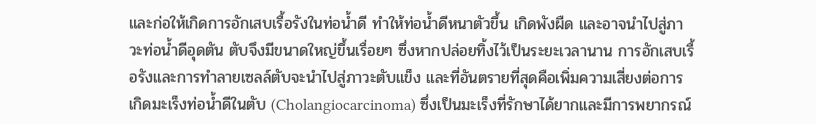และก่อให้เกิดการอักเสบเรื้อรังในท่อน้ำดี ทำให้ท่อน้ำดีหนาตัวขึ้น เกิดพังผืด และอาจนำไปสู่ภาวะท่อน้ำดีอุดตัน ตับจึงมีขนาดใหญ่ขึ้นเรื่อยๆ ซึ่งหากปล่อยทิ้งไว้เป็นระยะเวลานาน การอักเสบเรื้อรังและการทำลายเซลล์ตับจะนำไปสู่ภาวะตับแข็ง และที่อันตรายที่สุดคือเพิ่มความเสี่ยงต่อการเกิดมะเร็งท่อน้ำดีในตับ (Cholangiocarcinoma) ซึ่งเป็นมะเร็งที่รักษาได้ยากและมีการพยากรณ์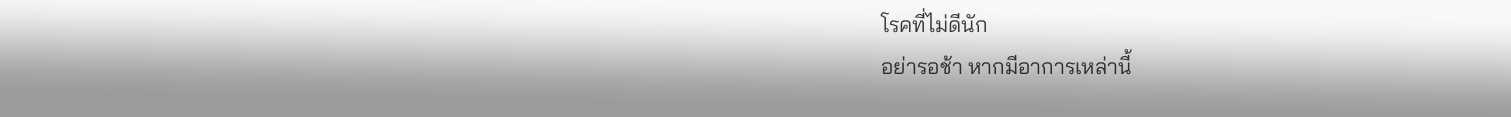โรคที่ไม่ดีนัก
อย่ารอช้า หากมีอาการเหล่านี้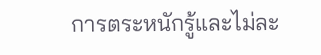การตระหนักรู้และไม่ละ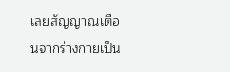เลยสัญญาณเตือนจากร่างกายเป็น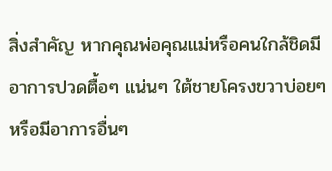สิ่งสำคัญ หากคุณพ่อคุณแม่หรือคนใกล้ชิดมีอาการปวดตื้อๆ แน่นๆ ใต้ชายโครงขวาบ่อยๆ หรือมีอาการอื่นๆ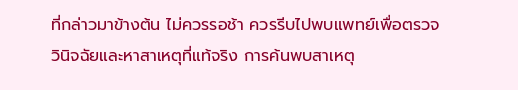ที่กล่าวมาข้างต้น ไม่ควรรอช้า ควรรีบไปพบแพทย์เพื่อตรวจวินิจฉัยและหาสาเหตุที่แท้จริง การค้นพบสาเหตุ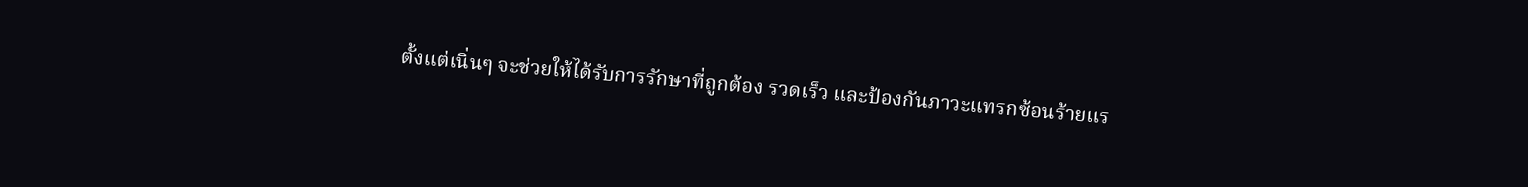ตั้งแต่เนิ่นๆ จะช่วยให้ได้รับการรักษาที่ถูกต้อง รวดเร็ว และป้องกันภาวะแทรกซ้อนร้ายแร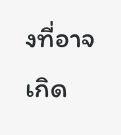งที่อาจเกิด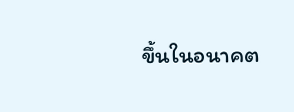ขึ้นในอนาคต